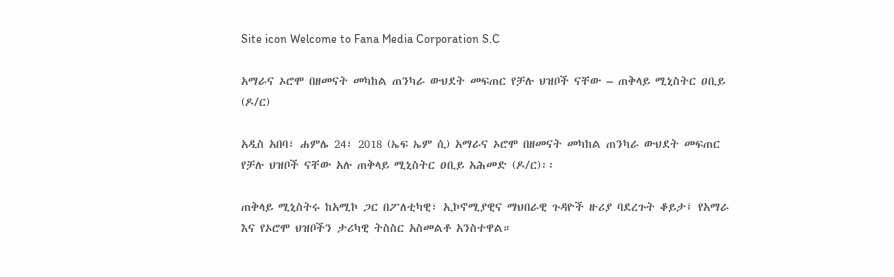Site icon Welcome to Fana Media Corporation S.C

አማራና ኦሮሞ በዘመናት መካከል ጠንካራ ውህደት መፍጠር የቻሉ ህዝቦች ናቸው – ጠቅላይ ሚኒስትር ዐቢይ (ዶ/ር)

አዲስ አበባ፣ ሐምሌ 24፣ 2018 (ኤፍ ኤም ሲ) አማራና ኦሮሞ በዘመናት መካከል ጠንካራ ውህደት መፍጠር የቻሉ ህዝቦች ናቸው አሉ ጠቅላይ ሚኒስትር ዐቢይ አሕመድ (ዶ/ር)፡፡

ጠቅላይ ሚኒስትሩ ከአሚኮ ጋር በፖለቲካዊ፣ ኢኮኖሚያዊና ማህበራዊ ጉዳዮች ዙሪያ ባደረጉት ቆይታ፤ የአማራ እና የኦሮሞ ህዝቦችን ታሪካዊ ትስስር አስመልቶ አንስተዋል።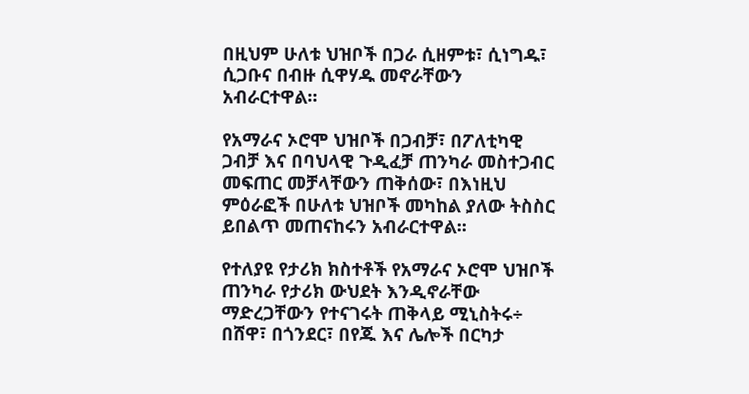በዚህም ሁለቱ ህዝቦች በጋራ ሲዘምቱ፣ ሲነግዱ፣ ሲጋቡና በብዙ ሲዋሃዱ መኖራቸውን አብራርተዋል።

የአማራና ኦሮሞ ህዝቦች በጋብቻ፣ በፖለቲካዊ ጋብቻ እና በባህላዊ ጉዲፈቻ ጠንካራ መስተጋብር መፍጠር መቻላቸውን ጠቅሰው፣ በእነዚህ ምዕራፎች በሁለቱ ህዝቦች መካከል ያለው ትስስር ይበልጥ መጠናከሩን አብራርተዋል፡፡

የተለያዩ የታሪክ ክስተቶች የአማራና ኦሮሞ ህዝቦች ጠንካራ የታሪክ ውህደት እንዲኖራቸው ማድረጋቸውን የተናገሩት ጠቅላይ ሚኒስትሩ÷ በሸዋ፣ በጎንደር፣ በየጁ እና ሌሎች በርካታ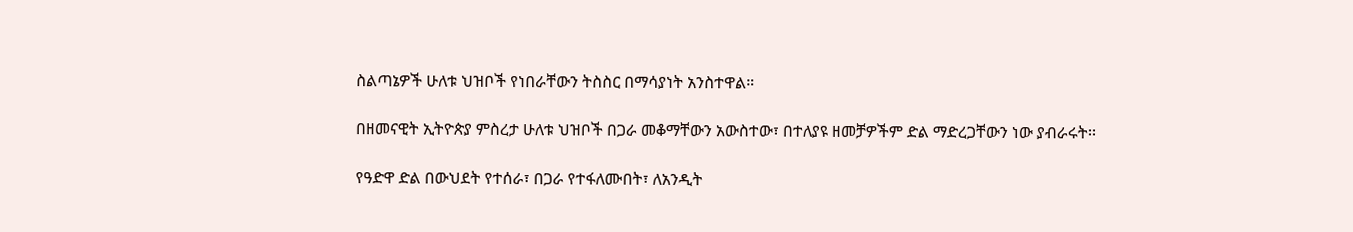ስልጣኔዎች ሁለቱ ህዝቦች የነበራቸውን ትስስር በማሳያነት አንስተዋል።

በዘመናዊት ኢትዮጵያ ምስረታ ሁለቱ ህዝቦች በጋራ መቆማቸውን አውስተው፣ በተለያዩ ዘመቻዎችም ድል ማድረጋቸውን ነው ያብራሩት፡፡

የዓድዋ ድል በውህደት የተሰራ፣ በጋራ የተፋለሙበት፣ ለአንዲት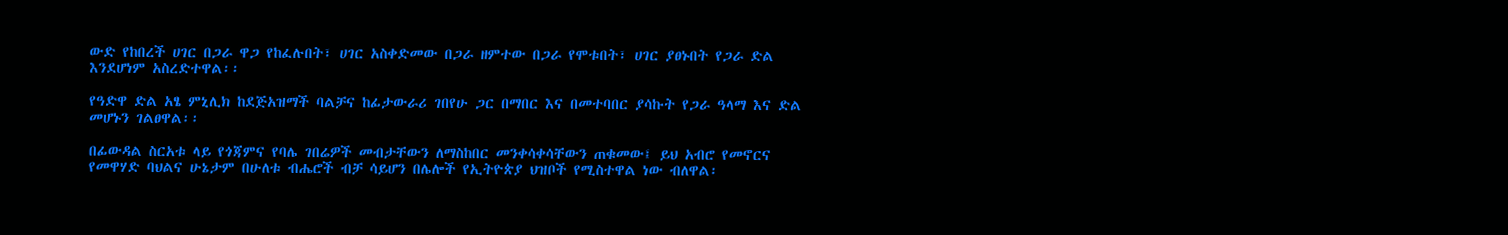ውድ የከበረች ሀገር በጋራ ዋጋ የከፈሉበት፣ ሀገር አስቀድመው በጋራ ዘምተው በጋራ የሞቱበት፣ ሀገር ያፀኑበት የጋራ ድል እንደሆነም አስረድተዋል፡፡

የዓድዋ ድል አፄ ምኒሊክ ከደጅአዝማች ባልቻና ከፊታውራሪ ገበየሁ ጋር በማበር እና በመተባበር ያሳኩት የጋራ ዓላማ እና ድል መሆኑን ገልፀዋል፡፡

በፊውዳል ስርአቱ ላይ የጎጃምና የባሌ ገበሬዎች መብታቸውን ለማስከበር መንቀሳቀሳቸውን ጠቁመው፤ ይህ አብሮ የመኖርና የመዋሃድ ባህልና ሁኔታም በሁለቱ ብሔሮች ብቻ ሳይሆን በሌሎች የኢትዮጵያ ህዝቦች የሚስተዋል ነው ብለዋል፡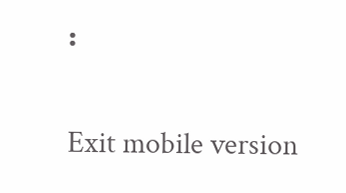፡

Exit mobile version